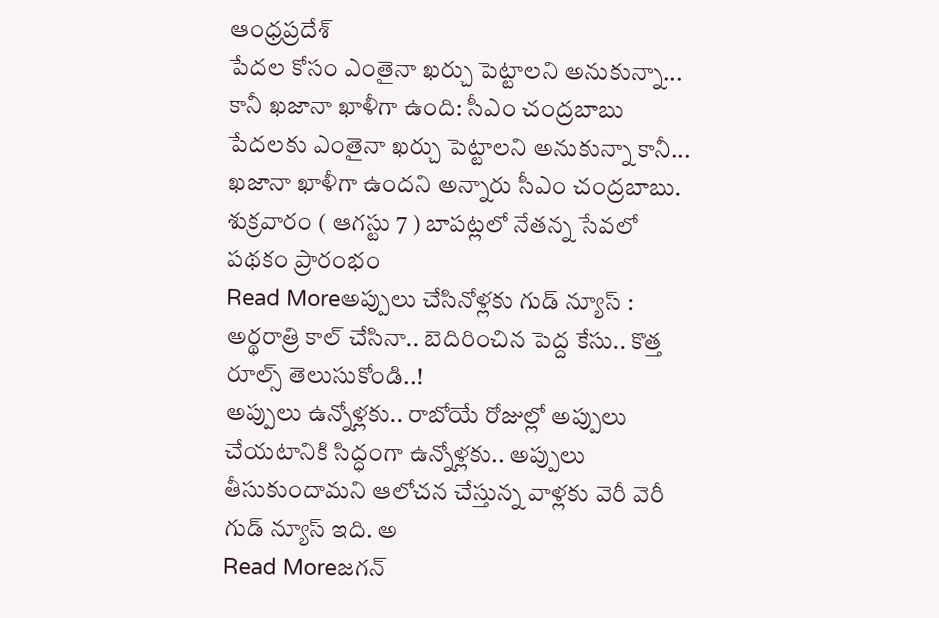ఆంధ్రప్రదేశ్
పేదల కోసం ఎంతైనా ఖర్చు పెట్టాలని అనుకున్నా... కానీ ఖజానా ఖాళీగా ఉంది: సీఎం చంద్రబాబు
పేదలకు ఎంతైనా ఖర్చు పెట్టాలని అనుకున్నా కానీ... ఖజానా ఖాళీగా ఉందని అన్నారు సీఎం చంద్రబాబు. శుక్రవారం ( ఆగస్టు 7 ) బాపట్లలో నేతన్న సేవలో పథకం ప్రారంభం
Read Moreఅప్పులు చేసినోళ్లకు గుడ్ న్యూస్ : అర్థరాత్రి కాల్ చేసినా.. బెదిరించిన పెద్ద కేసు.. కొత్త రూల్స్ తెలుసుకోండి..!
అప్పులు ఉన్నోళ్లకు.. రాబోయే రోజుల్లో అప్పులు చేయటానికి సిద్ధంగా ఉన్నోళ్లకు.. అప్పులు తీసుకుందామని ఆలోచన చేస్తున్న వాళ్లకు వెరీ వెరీ గుడ్ న్యూస్ ఇది. అ
Read Moreజగన్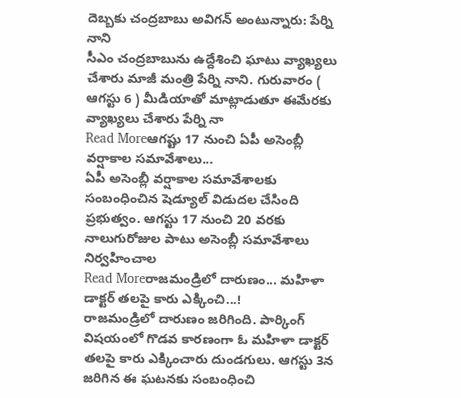దెబ్బకు చంద్రబాబు అవిగన్ అంటున్నారు: పేర్ని నాని
సీఎం చంద్రబాబును ఉద్దేశించి ఘాటు వ్యాఖ్యలు చేశారు మాజీ మంత్రి పేర్ని నాని. గురువారం ( ఆగస్టు 6 ) మీడియాతో మాట్లాడుతూ ఈమేరకు వ్యాఖ్యలు చేశారు పేర్ని నా
Read Moreఆగష్టు 17 నుంచి ఏపీ అసెంబ్లీ వర్షాకాల సమావేశాలు...
ఏపీ అసెంబ్లీ వర్షాకాల సమావేశాలకు సంబంధించిన షెడ్యూల్ విడుదల చేసింది ప్రభుత్వం. ఆగస్టు 17 నుంచి 20 వరకు నాలుగురోజుల పాటు అసెంబ్లీ సమావేశాలు నిర్వహించాల
Read Moreరాజమండ్రిలో దారుణం... మహిళా డాక్టర్ తలపై కారు ఎక్కించి...!
రాజమండ్రిలో దారుణం జరిగింది. పార్కింగ్ విషయంలో గొడవ కారణంగా ఓ మహిళా డాక్టర్ తలపై కారు ఎక్కించారు దుండగులు. ఆగస్టు 3న జరిగిన ఈ ఘటనకు సంబంధించి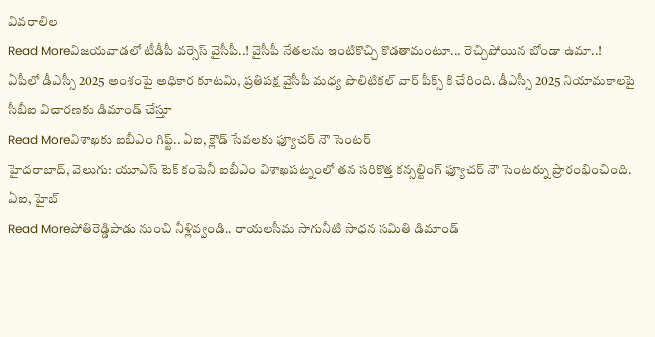వివరాలిల
Read Moreవిజయవాడలో టీడీపీ వర్సెస్ వైసీపీ..! వైసీపీ నేతలను ఇంటికొచ్చి కొడతామంటూ... రెచ్చిపోయిన బోండా ఉమా..!
ఏపీలో డీఎస్సీ 2025 అంశంపై అధికార కూటమి, ప్రతిపక్ష వైసీపీ మధ్య పొలిటికల్ వార్ పీక్స్ కి చేరింది. డీఎస్సీ 2025 నియామకాలపై సీబీఐ విచారణకు డిమాండ్ చేస్తూ
Read Moreవిశాఖకు ఐబీఎం గిఫ్ట్.. ఏఐ, క్లౌడ్ సేవలకు ఫ్యూచర్ నౌ సెంటర్
హైదరాబాద్, వెలుగు: యూఎస్ టెక్ కంపెనీ ఐబీఎం విశాఖపట్నంలో తన సరికొత్త కన్సల్టింగ్ ఫ్యూచర్ నౌ సెంటర్ను ప్రారంభించింది. ఏఐ, హైబ్
Read Moreపోతిరెడ్డిపాడు నుంచి నీళ్లివ్వండి.. రాయలసీమ సాగునీటి సాధన సమితి డిమాండ్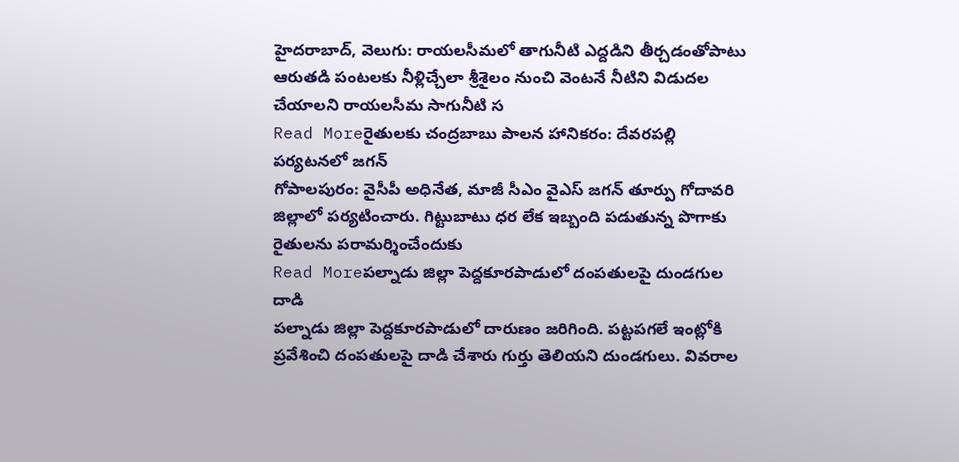హైదరాబాద్, వెలుగు: రాయలసీమలో తాగునీటి ఎద్దడిని తీర్చడంతోపాటు ఆరుతడి పంటలకు నీళ్లిచ్చేలా శ్రీశైలం నుంచి వెంటనే నీటిని విడుదల చేయాలని రాయలసీమ సాగునీటి స
Read Moreరైతులకు చంద్రబాబు పాలన హానికరం: దేవరపల్లి పర్యటనలో జగన్
గోపాలపురం: వైసీపీ అధినేత, మాజీ సీఎం వైఎస్ జగన్ తూర్పు గోదావరి జిల్లాలో పర్యటించారు. గిట్టుబాటు ధర లేక ఇబ్బంది పడుతున్న పొగాకు రైతులను పరామర్శించేందుకు
Read Moreపల్నాడు జిల్లా పెద్దకూరపాడులో దంపతులపై దుండగుల దాడి
పల్నాడు జిల్లా పెద్దకూరపాడులో దారుణం జరిగింది. పట్టపగలే ఇంట్లోకి ప్రవేశించి దంపతులపై దాడి చేశారు గుర్తు తెలియని దుండగులు. వివరాల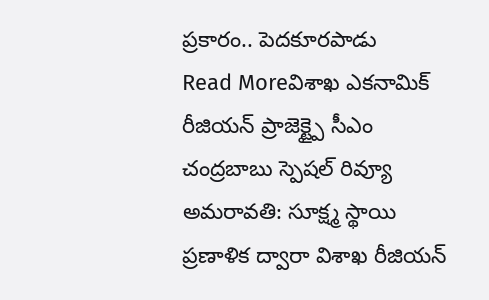ప్రకారం.. పెదకూరపాడు
Read Moreవిశాఖ ఎకనామిక్ రీజియన్ ప్రాజెక్ట్పై సీఎం చంద్రబాబు స్పెషల్ రివ్యూ
అమరావతి: సూక్ష్మ స్థాయి ప్రణాళిక ద్వారా విశాఖ రీజియన్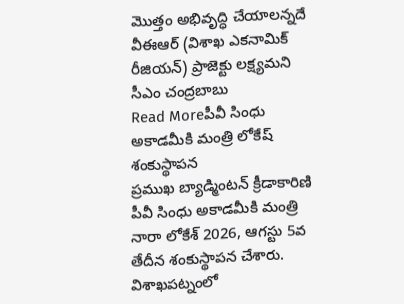మొత్తం అభివృద్ధి చేయాలన్నదే వీఈఆర్ (విశాఖ ఎకనామిక్ రీజియన్) ప్రాజెక్టు లక్ష్యమని సీఎం చంద్రబాబు
Read Moreపీవీ సింధు అకాడమీకి మంత్రి లోకేష్ శంకుస్థాపన
ప్రముఖ బ్యాడ్మింటన్ క్రీడాకారిణి పీవీ సింధు అకాడమీకి మంత్రి నారా లోకేశ్ 2026, ఆగస్టు 5వ తేదీన శంకుస్థాపన చేశారు. విశాఖపట్నంలో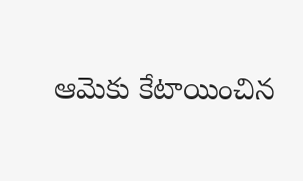ఆమెకు కేటాయించిన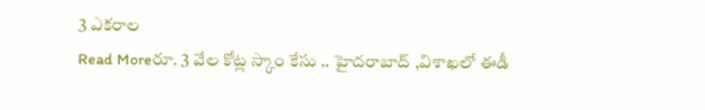3 ఎకరాల
Read Moreరూ. 3 వేల కోట్ల స్కాం కేసు .. హైదరాబాద్ ,విశాఖలో ఈడీ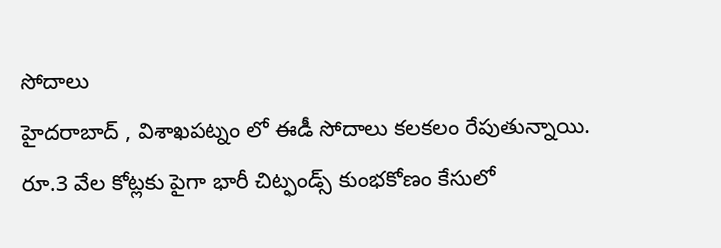సోదాలు
హైదరాబాద్ , విశాఖపట్నం లో ఈడీ సోదాలు కలకలం రేపుతున్నాయి. రూ.3 వేల కోట్లకు పైగా భారీ చిట్ఫండ్స్ కుంభకోణం కేసులో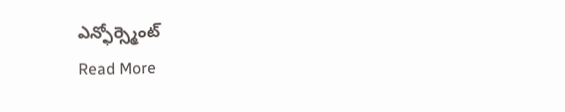ఎన్ఫోర్స్మెంట్
Read More